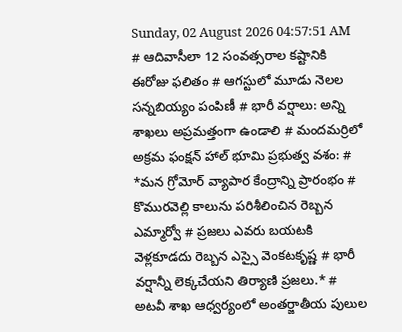Sunday, 02 August 2026 04:57:51 AM
# ఆదివాసీలా 12 సంవత్సరాల కష్టానికి ఈరోజు ఫలితం # ఆగస్టులో మూడు నెలల సన్నబియ్యం పంపిణీ # భారీ వర్షాలు: అన్ని శాఖలు అప్రమత్తంగా ఉండాలి # మందమర్రిలో అక్రమ ఫంక్షన్ హాల్ భూమి ప్రభుత్వ వశం: # *మన గ్రోమోర్ వ్యాపార కేంద్రాన్ని ప్రారంభం # కొమురవెల్లి కాలును పరిశీలించిన రెబ్బన ఎమ్మార్వో # ప్రజలు ఎవరు బయటకి వెళ్లకూడదు రెబ్బన ఎస్సై వెంకటకృష్ణ # భారీ వర్షాన్నీ లెక్కచేయని తిర్యాణి ప్రజలు.* # అటవీ శాఖ ఆధ్వర్యంలో అంతర్జాతీయ పులుల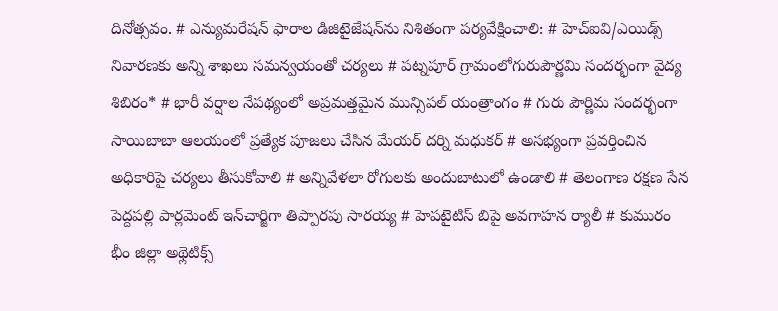దినోత్సవం. # ఎన్యుమరేషన్ ఫారాల డిజిటైజేషన్‌ను నిశితంగా పర్యవేక్షించాలి: # హెచ్ఐవి/ఎయిడ్స్ నివారణకు అన్ని శాఖలు సమన్వయంతో చర్యలు # పట్నపూర్ గ్రామంలోగురుపౌర్ణమి సందర్భంగా వైద్య శిబిరం* # భారీ వర్షాల నేపథ్యంలో అప్రమత్తమైన మున్సిపల్ యంత్రాంగం # గురు పౌర్ణిమ సందర్భంగా సాయిబాబా ఆలయంలో ప్రత్యేక పూజలు చేసిన మేయర్ దర్ని మధుకర్ # అసభ్యంగా ప్రవర్తించిన అధికారిపై చర్యలు తీసుకోవాలి # అన్నివేళలా రోగులకు అందుబాటులో ఉండాలి # తెలంగాణ రక్షణ సేన పెద్దపల్లి పార్లమెంట్ ఇన్‌చార్జిగా తిప్పారపు సారయ్య # హెపటైటిస్ బిపై అవగాహన ర్యాలీ # కుమురం భీం జిల్లా అథ్లెటిక్స్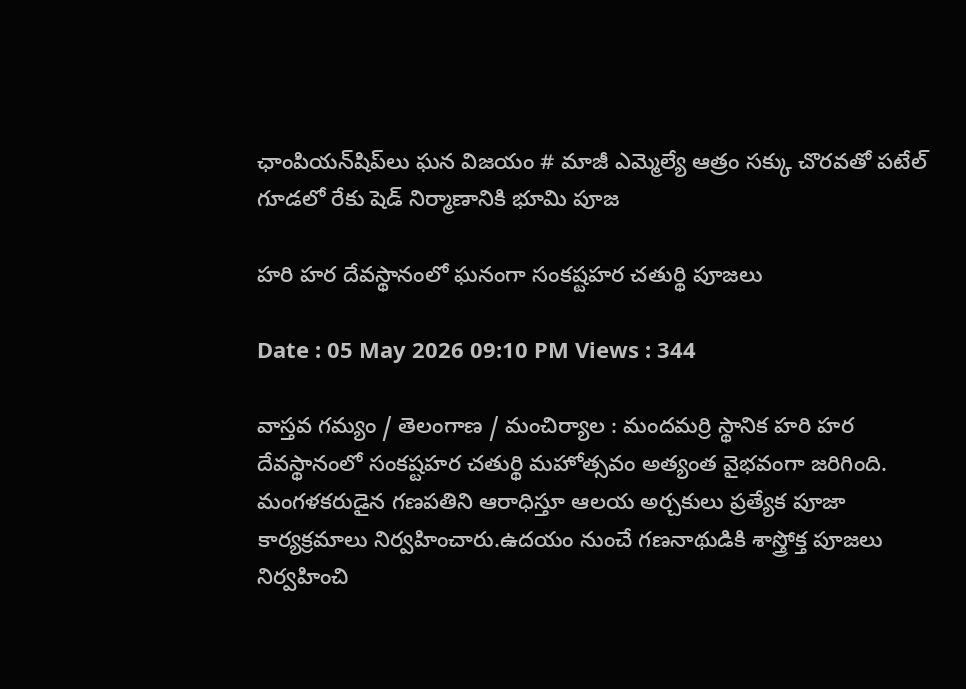ఛాంపియన్‌షిప్‌లు ఘన విజయం # మాజీ ఎమ్మెల్యే ఆత్రం సక్కు చొరవతో పటేల్ గూడలో రేకు షెడ్ నిర్మాణానికి భూమి పూజ

హరి హర దేవస్థానంలో ఘనంగా సంకష్టహర చతుర్థి పూజలు

Date : 05 May 2026 09:10 PM Views : 344

వాస్తవ గమ్యం / తెలంగాణ / మంచిర్యాల : మందమర్రి స్థానిక హరి హర దేవస్థానంలో సంకష్టహర చతుర్థి మహోత్సవం అత్యంత వైభవంగా జరిగింది. మంగళకరుడైన గణపతిని ఆరాధిస్తూ ఆలయ అర్చకులు ప్రత్యేక పూజా కార్యక్రమాలు నిర్వహించారు.ఉదయం నుంచే గణనాథుడికి శాస్త్రోక్త పూజలు నిర్వహించి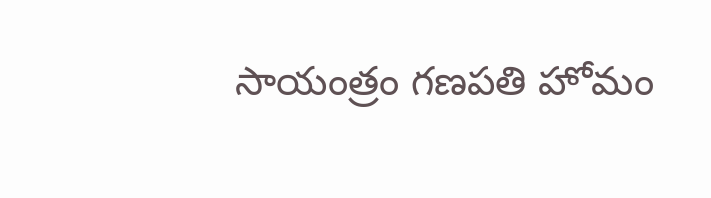సాయంత్రం గణపతి హోమం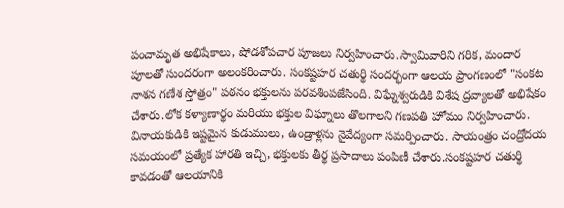పంచామృత అభిషేకాలు, షోడశోపచార పూజలు నిర్వహించారు.స్వామివారిని గరిక, మందార పూలతో సుందరంగా అలంకరించారు. సంకష్టహర చతుర్థి సందర్భంగా ఆలయ ప్రాంగణంలో "సంకట నాశన గణేశ స్తోత్రం" పఠనం భక్తులను పరవశింపజేసింది. విఘ్నేశ్వరుడికి విశేష ద్రవ్యాలతో అభిషేకం చేశారు.లోక కళ్యాణార్థం మరియు భక్తుల విఘ్నాలు తొలగాలని గణపతి హోమం నిర్వహించారు. వినాయకుడికి ఇష్టమైన కుడుములు, ఉండ్రాళ్లను నైవేద్యంగా సమర్పించారు. సాయంత్రం చంద్రోదయ సమయంలో ప్రత్యేక హారతి ఇచ్చి, భక్తులకు తీర్థ ప్రసాదాలు పంపిణీ చేశారు.సంకష్టహర చతుర్థి కావడంతో ఆలయానికి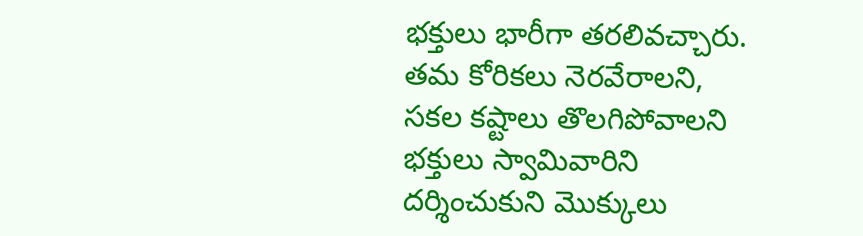భక్తులు భారీగా తరలివచ్చారు. తమ కోరికలు నెరవేరాలని, సకల కష్టాలు తొలగిపోవాలని భక్తులు స్వామివారిని దర్శించుకుని మొక్కులు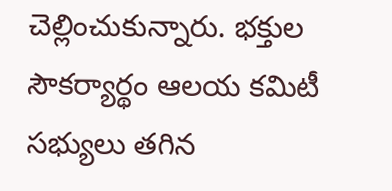చెల్లించుకున్నారు. భక్తుల సౌకర్యార్థం ఆలయ కమిటీ సభ్యులు తగిన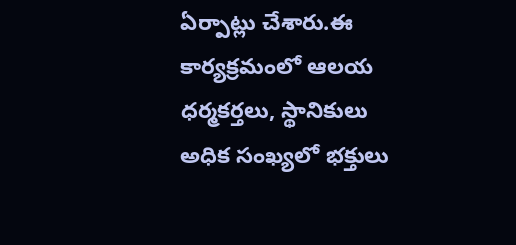ఏర్పాట్లు చేశారు.ఈ కార్యక్రమంలో ఆలయ ధర్మకర్తలు, స్థానికులు అధిక సంఖ్యలో భక్తులు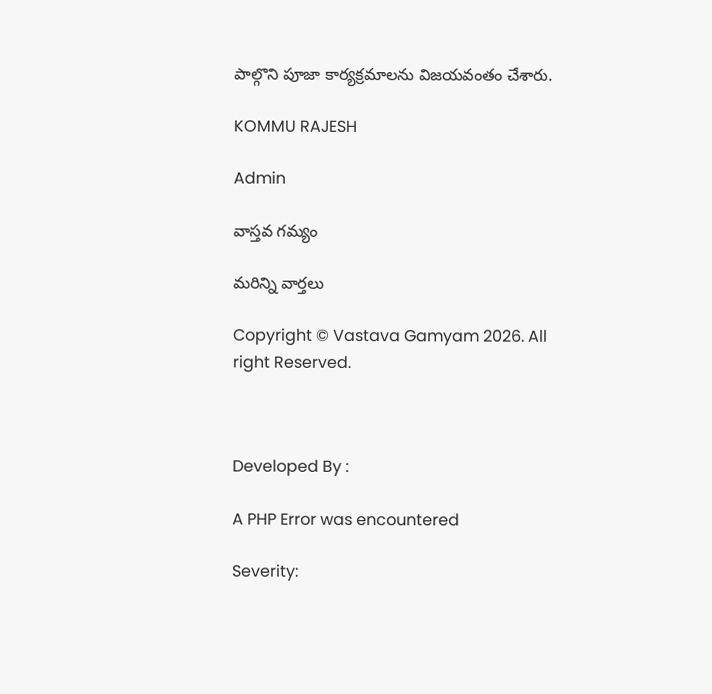పాల్గొని పూజా కార్యక్రమాలను విజయవంతం చేశారు.

KOMMU RAJESH

Admin

వాస్తవ గమ్యం

మరిన్ని వార్తలు

Copyright © Vastava Gamyam 2026. All right Reserved.



Developed By :

A PHP Error was encountered

Severity: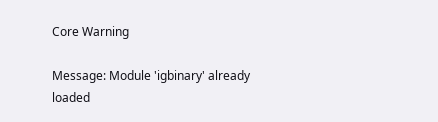Core Warning

Message: Module 'igbinary' already loaded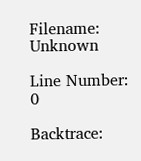Filename: Unknown

Line Number: 0

Backtrace: